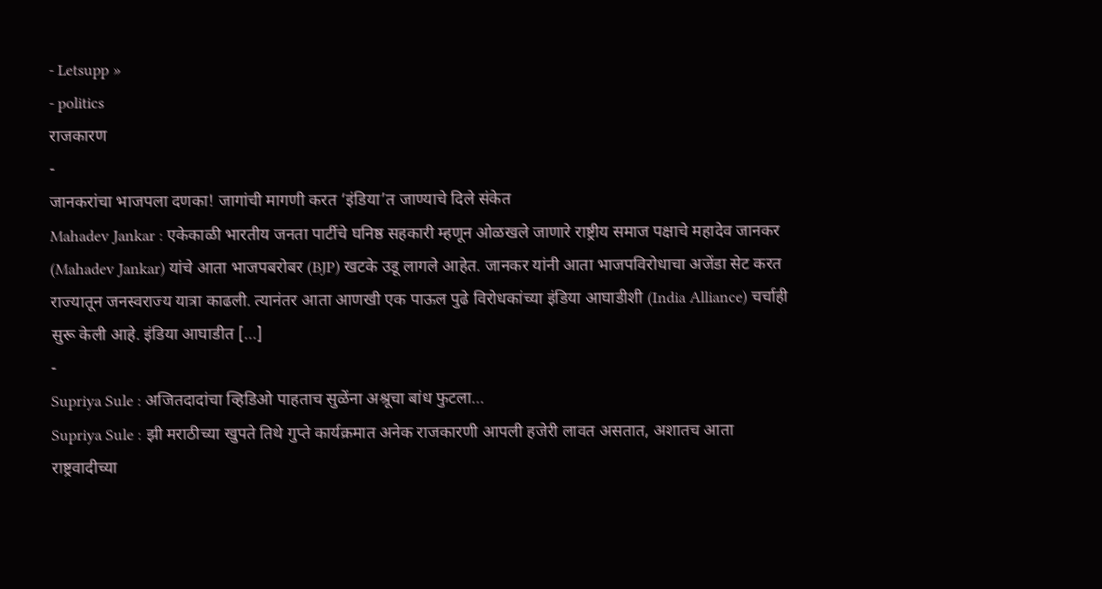- Letsupp »
- politics
राजकारण
-
जानकरांचा भाजपला दणका! जागांची मागणी करत ‘इंडिया’त जाण्याचे दिले संकेत
Mahadev Jankar : एकेकाळी भारतीय जनता पार्टीचे घनिष्ठ सहकारी म्हणून ओळखले जाणारे राष्ट्रीय समाज पक्षाचे महादेव जानकर (Mahadev Jankar) यांचे आता भाजपबरोबर (BJP) खटके उडू लागले आहेत. जानकर यांनी आता भाजपविरोधाचा अजेंडा सेट करत राज्यातून जनस्वराज्य यात्रा काढली. त्यानंतर आता आणखी एक पाऊल पुढे विरोधकांच्या इंडिया आघाडीशी (India Alliance) चर्चाही सुरू केली आहे. इंडिया आघाडीत […]
-
Supriya Sule : अजितदादांचा व्हिडिओ पाहताच सुळेंना अश्रूचा बांध फुटला…
Supriya Sule : झी मराठीच्या खुपते तिथे गुप्ते कार्यक्रमात अनेक राजकारणी आपली हजेरी लावत असतात, अशातच आता राष्ट्रवादीच्या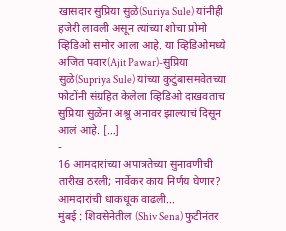खासदार सुप्रिया सुळे(Suriya Sule) यांनीही हजेरी लावली असून त्यांच्या शोचा प्रोमो व्हिडिओ समोर आला आहे. या व्हिडिओमध्ये अजित पवार(Ajit Pawar)-सुप्रिया सुळे(Supriya Sule) यांच्या कुटुंबासमवेतच्या फोटोंनी संग्रहित केलेला व्हिडिओ दाखवताच सुप्रिया सुळेंना अश्रू अनावर झाल्याचं दिसून आलं आहे. […]
-
16 आमदारांच्या अपात्रतेच्या सुनावणीची तारीख ठरली; नार्वेकर काय निर्णय घेणार? आमदारांची धाकधूक वाढली…
मुंबई : शिवसेनेतील (Shiv Sena) फुटीनंतर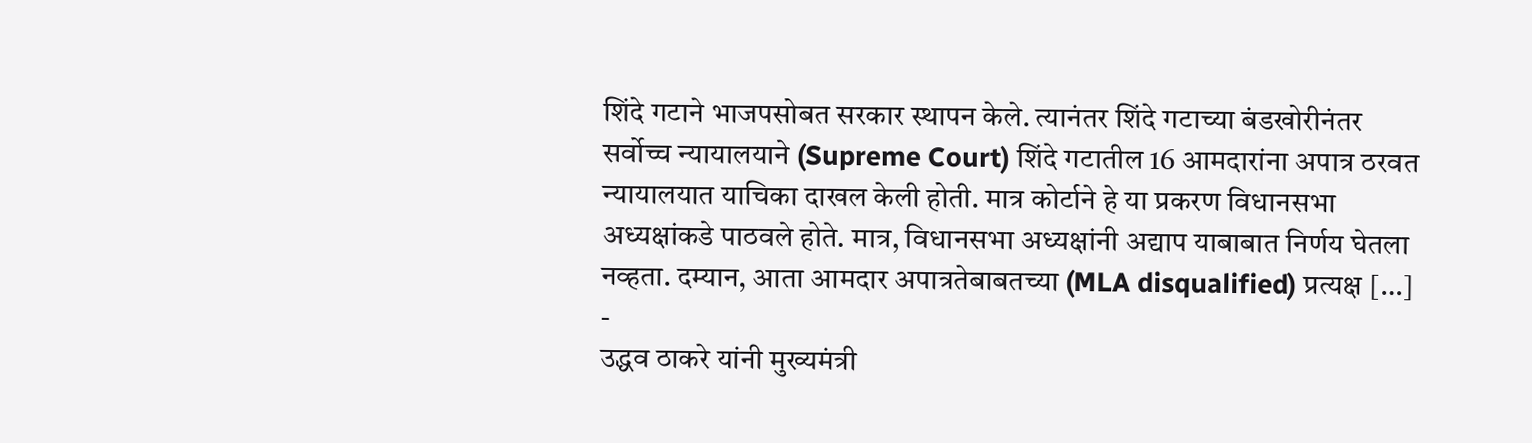शिंदे गटाने भाजपसोबत सरकार स्थापन केले. त्यानंतर शिंदे गटाच्या बंडखोरीनंतर सर्वोच्च न्यायालयाने (Supreme Court) शिंदे गटातील 16 आमदारांना अपात्र ठरवत न्यायालयात याचिका दाखल केली होती. मात्र कोर्टाने हे या प्रकरण विधानसभा अध्यक्षांकडे पाठवले होते. मात्र, विधानसभा अध्यक्षांनी अद्याप याबाबात निर्णय घेतला नव्हता. दम्यान, आता आमदार अपात्रतेबाबतच्या (MLA disqualified) प्रत्यक्ष […]
-
उद्धव ठाकरे यांनी मुख्यमंत्री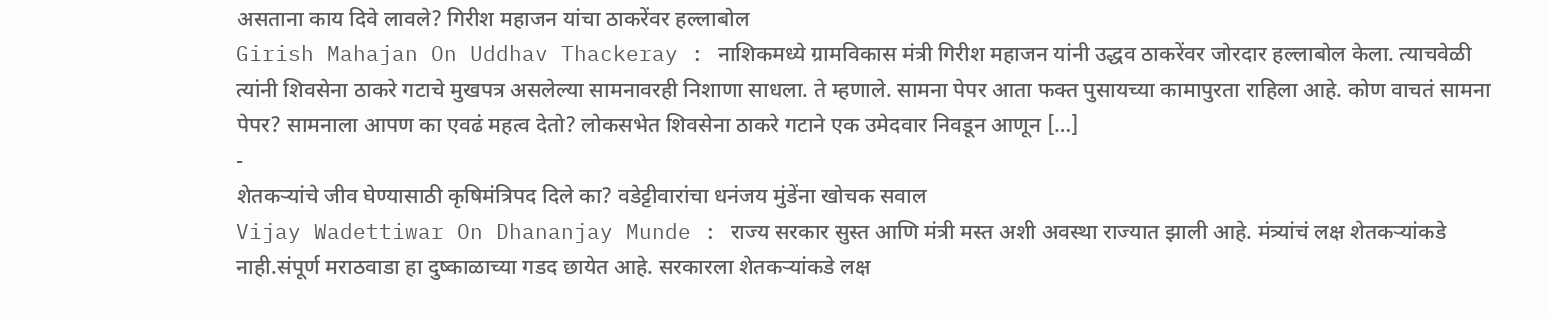असताना काय दिवे लावले? गिरीश महाजन यांचा ठाकरेंवर हल्लाबोल
Girish Mahajan On Uddhav Thackeray : नाशिकमध्ये ग्रामविकास मंत्री गिरीश महाजन यांनी उद्धव ठाकरेंवर जोरदार हल्लाबोल केला. त्याचवेळी त्यांनी शिवसेना ठाकरे गटाचे मुखपत्र असलेल्या सामनावरही निशाणा साधला. ते म्हणाले. सामना पेपर आता फक्त पुसायच्या कामापुरता राहिला आहे. कोण वाचतं सामना पेपर? सामनाला आपण का एवढं महत्व देतो? लोकसभेत शिवसेना ठाकरे गटाने एक उमेदवार निवडून आणून […]
-
शेतकऱ्यांचे जीव घेण्यासाठी कृषिमंत्रिपद दिले का? वडेट्टीवारांचा धनंजय मुंडेंना खोचक सवाल
Vijay Wadettiwar On Dhananjay Munde : राज्य सरकार सुस्त आणि मंत्री मस्त अशी अवस्था राज्यात झाली आहे. मंत्र्यांचं लक्ष शेतकऱ्यांकडे नाही.संपूर्ण मराठवाडा हा दुष्काळाच्या गडद छायेत आहे. सरकारला शेतकऱ्यांकडे लक्ष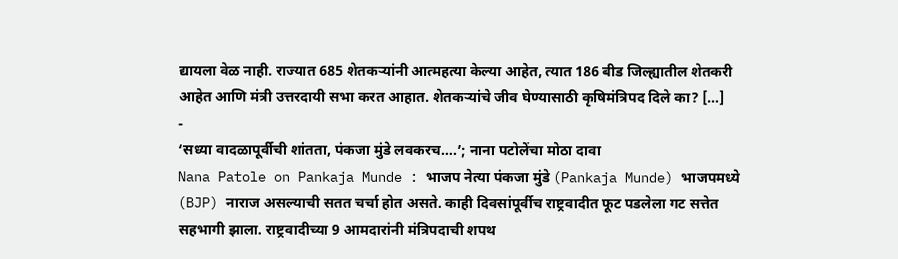द्यायला वेळ नाही. राज्यात 685 शेतकऱ्यांनी आत्महत्या केल्या आहेत, त्यात 186 बीड जिल्ह्यातील शेतकरी आहेत आणि मंत्री उत्तरदायी सभा करत आहात. शेतकऱ्यांचे जीव घेण्यासाठी कृषिमंत्रिपद दिले का? […]
-
‘सध्या वादळापूर्वीची शांतता, पंकजा मुंडे लवकरच….’; नाना पटोलेंचा मोठा दावा
Nana Patole on Pankaja Munde : भाजप नेत्या पंकजा मुंडे (Pankaja Munde) भाजपमध्ये (BJP) नाराज असल्याची सतत चर्चा होत असते. काही दिवसांपूर्वीच राष्ट्रवादीत फूट पडलेला गट सत्तेत सहभागी झाला. राष्ट्रवादीच्या 9 आमदारांनी मंत्रिपदाची शपथ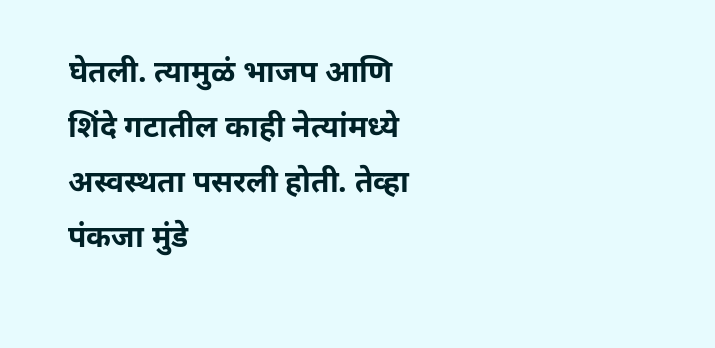घेतली. त्यामुळं भाजप आणि शिंदे गटातील काही नेत्यांमध्ये अस्वस्थता पसरली होती. तेव्हा पंकजा मुंडे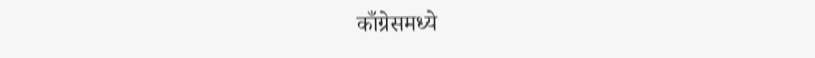काँग्रेसमध्ये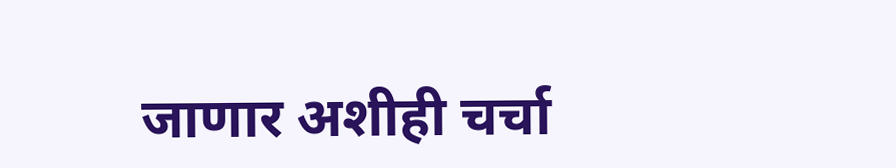जाणार अशीही चर्चा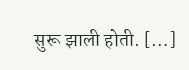सुरू झाली होती. […]